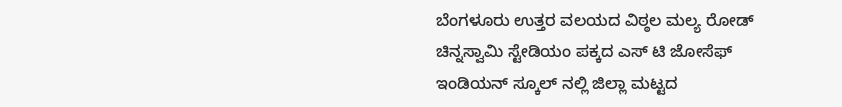ಬೆಂಗಳೂರು ಉತ್ತರ ವಲಯದ ವಿಠ್ಠಲ ಮಲ್ಯ ರೋಡ್ ಚಿನ್ನಸ್ವಾಮಿ ಸ್ಟೇಡಿಯಂ ಪಕ್ಕದ ಎಸ್ ಟಿ ಜೋಸೆಫ್ ಇಂಡಿಯನ್ ಸ್ಕೂಲ್ ನಲ್ಲಿ ಜಿಲ್ಲಾ ಮಟ್ಟದ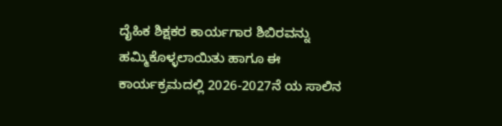ದೈಹಿಕ ಶಿಕ್ಷಕರ ಕಾರ್ಯಗಾರ ಶಿಬಿರವನ್ನು ಹಮ್ಮಿಕೊಳ್ಳಲಾಯಿತು ಹಾಗೂ ಈ ಕಾರ್ಯಕ್ರಮದಲ್ಲಿ 2026-2027ನೆ ಯ ಸಾಲಿನ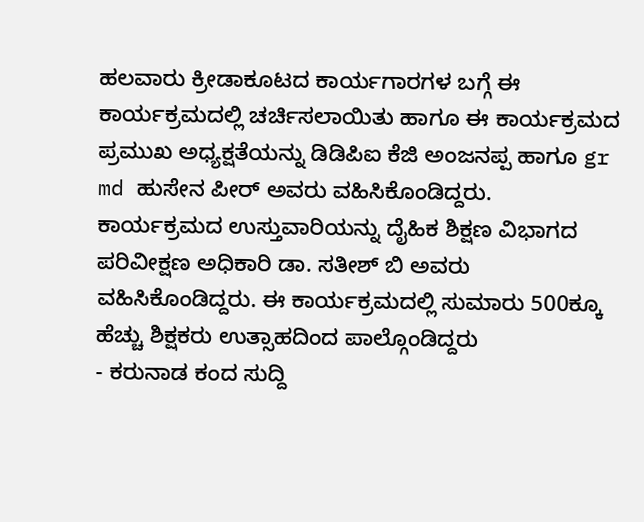ಹಲವಾರು ಕ್ರೀಡಾಕೂಟದ ಕಾರ್ಯಗಾರಗಳ ಬಗ್ಗೆ ಈ ಕಾರ್ಯಕ್ರಮದಲ್ಲಿ ಚರ್ಚಿಸಲಾಯಿತು ಹಾಗೂ ಈ ಕಾರ್ಯಕ್ರಮದ ಪ್ರಮುಖ ಅಧ್ಯಕ್ಷತೆಯನ್ನು ಡಿಡಿಪಿಐ ಕೆಜಿ ಅಂಜನಪ್ಪ ಹಾಗೂ gr md ಹುಸೇನ ಪೀರ್ ಅವರು ವಹಿಸಿಕೊಂಡಿದ್ದರು.
ಕಾರ್ಯಕ್ರಮದ ಉಸ್ತುವಾರಿಯನ್ನು ದೈಹಿಕ ಶಿಕ್ಷಣ ವಿಭಾಗದ ಪರಿವೀಕ್ಷಣ ಅಧಿಕಾರಿ ಡಾ. ಸತೀಶ್ ಬಿ ಅವರು ವಹಿಸಿಕೊಂಡಿದ್ದರು. ಈ ಕಾರ್ಯಕ್ರಮದಲ್ಲಿ ಸುಮಾರು 500ಕ್ಕೂ ಹೆಚ್ಚು ಶಿಕ್ಷಕರು ಉತ್ಸಾಹದಿಂದ ಪಾಲ್ಗೊಂಡಿದ್ದರು
- ಕರುನಾಡ ಕಂದ ಸುದ್ದಿ